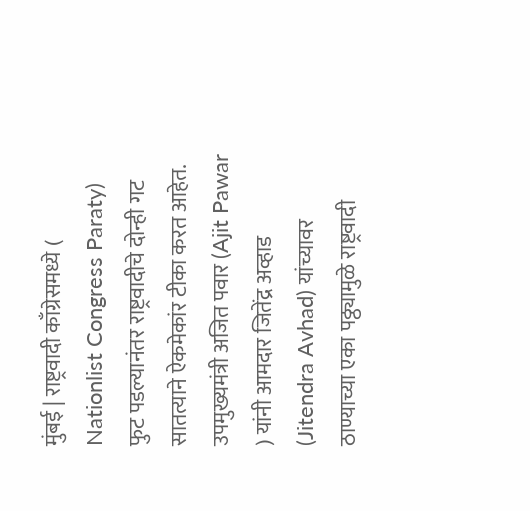मुंबई | राष्ट्रवादी काँग्रेसमध्ये ( Nationlist Congress Paraty) फुट पडल्यानंतर राष्ट्रवादीचे दोन्ही गट सातत्याने ऐकमेकांर टीका करत आहेत. उपमुख्यमंत्री अजित पवार (Ajit Pawar ) यांनी आमदार जितेंद्र अव्हाड (Jitendra Avhad) यांच्यावर ठाण्याच्या एका पठ्ठ्यामुळे राष्ट्रवादी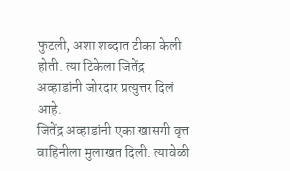फुटली, अशा शब्दात टीका केली होती. त्या टिकेला जितेंद्र अव्हाडांनी जोरदार प्रत्युत्तर दिलं आहे.
जितेंद्र अव्हाडांनी एका खासगी वृत्त वाहिनीला मुलाखत दिली. त्यावेळी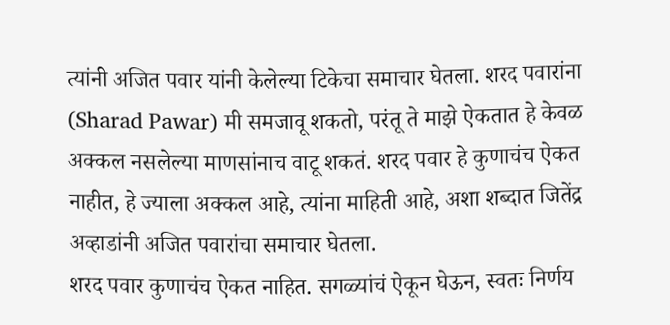त्यांनी अजित पवार यांनी केलेल्या टिकेचा समाचार घेतला. शरद पवारांना (Sharad Pawar) मी समजावू शकतो, परंतू ते माझे ऐकतात हे केवळ अक्कल नसलेल्या माणसांनाच वाटू शकतं. शरद पवार हे कुणाचंच ऐकत नाहीत, हे ज्याला अक्कल आहे, त्यांना माहिती आहे, अशा शब्दात जितेंद्र अव्हाडांनी अजित पवारांचा समाचार घेतला.
शरद पवार कुणाचंच ऐकत नाहित. सगळ्यांचं ऐकून घेऊन, स्वतः निर्णय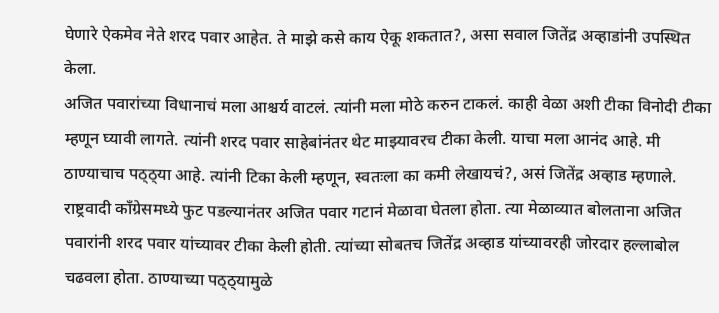घेणारे ऐकमेव नेते शरद पवार आहेत. ते माझे कसे काय ऐकू शकतात?, असा सवाल जितेंद्र अव्हाडांनी उपस्थित केला.
अजित पवारांच्या विधानाचं मला आश्चर्य वाटलं. त्यांनी मला मोठे करुन टाकलं. काही वेळा अशी टीका विनोदी टीका म्हणून घ्यावी लागते. त्यांनी शरद पवार साहेबांनंतर थेट माझ्यावरच टीका केली. याचा मला आनंद आहे. मी ठाण्याचाच पठ्ठ्या आहे. त्यांनी टिका केली म्हणून, स्वतःला का कमी लेखायचं?, असं जितेंद्र अव्हाड म्हणाले.
राष्ट्रवादी काँग्रेसमध्ये फुट पडल्यानंतर अजित पवार गटानं मेळावा घेतला होता. त्या मेळाव्यात बोलताना अजित पवारांनी शरद पवार यांच्यावर टीका केली होती. त्यांच्या सोबतच जितेंद्र अव्हाड यांच्यावरही जोरदार हल्लाबोल चढवला होता. ठाण्याच्या पठ्ठ्यामुळे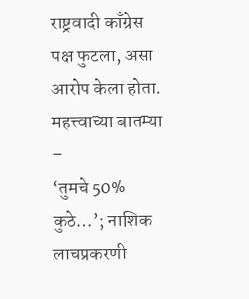राष्ट्रवादी काँग्रेस पक्ष फुटला, असा आरोप केला होता.
महत्त्वाच्या बातम्या –
‘तुमचे 50% कुठे…’; नाशिक लाचप्रकरणी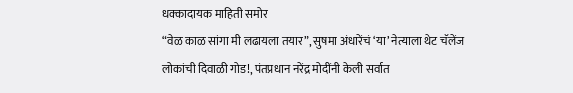धक्कादायक माहिती समोर
“वेळ काळ सांगा मी लढायला तयार”, सुषमा अंधारेंचं ‘या’ नेत्याला थेट चॅलेंज
लोकांची दिवाळी गोड!, पंतप्रधान नरेंद्र मोदींनी केली सर्वात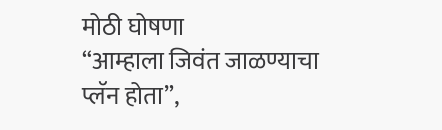मोठी घोषणा
“आम्हाला जिवंत जाळण्याचा प्लॅन होता”,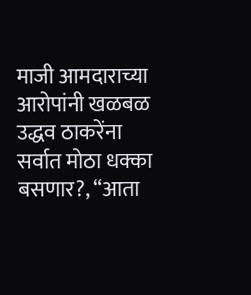माजी आमदाराच्या आरोपांनी खळबळ
उद्धव ठाकरेंना सर्वात मोठा धक्का बसणार?, “आता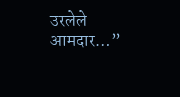उरलेले आमदार…”